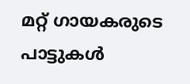മറ്റ് ഗായകരുടെ പാട്ടുകള്‍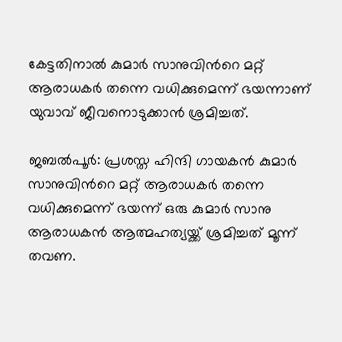കേട്ടതിനാൽ കുമാര്‍ സാനുവിന്‍റെ മറ്റ് ആരാധകര്‍ തന്നെ വധിക്കുമെന്ന് ഭയന്നാണ് യുവാവ് ജീവനൊടുക്കാന്‍ ശ്രമിച്ചത്.

ജബല്‍പൂര്‍: പ്രശസ്ത ഹിന്ദി ഗായകന്‍ കുമാര്‍ സാനുവിന്‍റെ മറ്റ് ആരാധകര്‍ തന്നെ വധിക്കുമെന്ന് ഭയന്ന് ഒരു കുമാര്‍ സാനു ആരാധകന്‍ ആത്മഹത്യയ്ക്ക് ശ്രമിച്ചത് മൂന്ന് തവണ.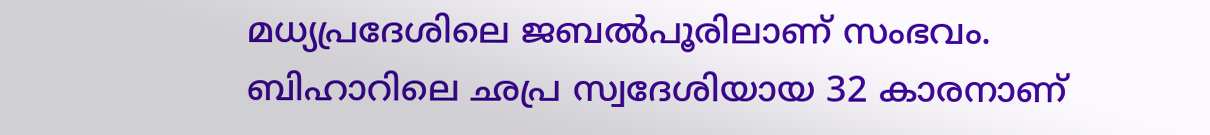മധ്യപ്രദേശിലെ ജബല്‍പൂരിലാണ് സംഭവം. ബിഹാറിലെ ഛപ്ര സ്വദേശിയായ 32 കാരനാണ്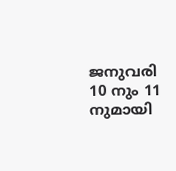ജനുവരി 10 നും 11 നുമായി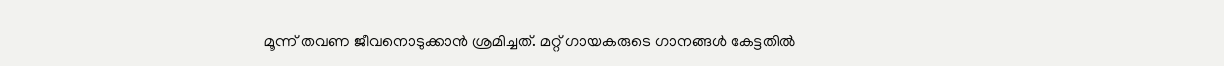മൂന്ന് തവണ ജീവനൊടുക്കാന്‍ ശ്രമിച്ചത്. മറ്റ് ഗായകരുടെ ഗാനങ്ങള്‍ കേട്ടതില്‍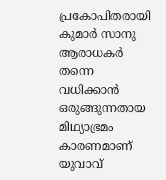പ്രകോപിതരായി കുമാര്‍ സാനു ആരാധകര്‍ തന്നെ വധിക്കാന്‍ ഒരുങ്ങുന്നതായ മിഥ്യാഭ്രമം കാരണമാണ് യുവാവ്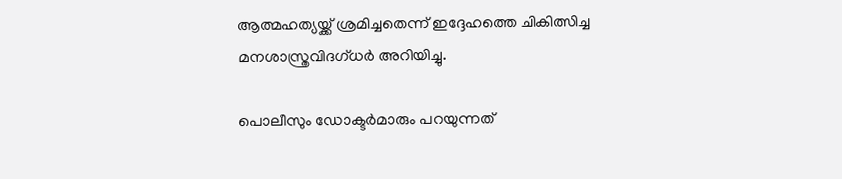ആത്മഹത്യയ്ക്ക് ശ്രമിച്ചതെന്ന് ഇദ്ദേഹത്തെ ചികിത്സിച്ച മനശാസ്ത്രവിദഗ്ധര്‍ അറിയിച്ചു.

പൊലീസും ഡോക്ടര്‍മാരും പറയുന്നത്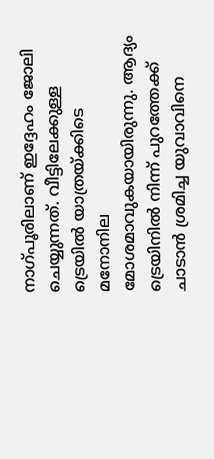നാഗ്പൂരിലാണ് ഇദ്ദേഹം ജോലി ചെയ്യുന്നത്. വീട്ടിലേക്കുള്ള ട്രെയില്‍ യാത്രയ്ക്കിടെ മനോനില മോശമാവുകയായിരുന്നു. ആദ്യം ട്രെയിനില്‍ നിന്ന് പുറത്തേക്ക് ചാടാന്‍ ശ്രമിച്ച യുവാവിനെ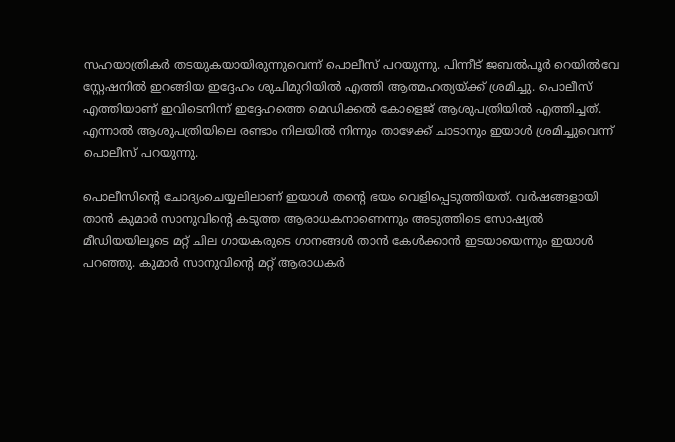സഹയാത്രികര്‍ തടയുകയായിരുന്നുവെന്ന് പൊലീസ് പറയുന്നു. പിന്നീട് ജബല്‍പൂര്‍ റെയില്‍വേ സ്റ്റേഷനില്‍ ഇറങ്ങിയ ഇദ്ദേഹം ശുചിമുറിയില്‍ എത്തി ആത്മഹത്യയ്ക്ക് ശ്രമിച്ചു. പൊലീസ് എത്തിയാണ് ഇവിടെനിന്ന് ഇദ്ദേഹത്തെ മെഡിക്കല്‍ കോളെജ് ആശുപത്രിയില്‍ എത്തിച്ചത്. എന്നാല്‍ ആശുപത്രിയിലെ രണ്ടാം നിലയില്‍ നിന്നും താഴേക്ക് ചാടാനും ഇയാള്‍ ശ്രമിച്ചുവെന്ന് പൊലീസ് പറയുന്നു.

പൊലീസിന്‍റെ ചോദ്യംചെയ്യലിലാണ് ഇയാള്‍ തന്‍റെ ഭയം വെളിപ്പെടുത്തിയത്. വര്‍ഷങ്ങളായി താന്‍ കുമാര്‍ സാനുവിന്‍റെ കടുത്ത ആരാധകനാണെന്നും അടുത്തിടെ സോഷ്യല്‍ മീഡിയയിലൂടെ മറ്റ് ചില ഗായകരുടെ ഗാനങ്ങള്‍ താന്‍ കേള്‍ക്കാന്‍ ഇടയായെന്നും ഇയാള്‍ പറഞ്ഞു. കുമാര്‍ സാനുവിന്‍റെ മറ്റ് ആരാധകര്‍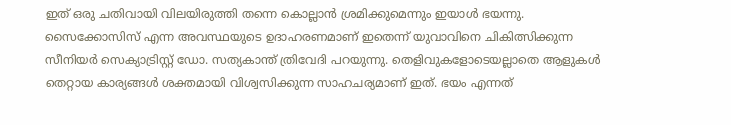ഇത് ഒരു ചതിവായി വിലയിരുത്തി തന്നെ കൊല്ലാന്‍ ശ്രമിക്കുമെന്നും ഇയാള്‍ ഭയന്നു. സൈക്കോസിസ് എന്ന അവസ്ഥയുടെ ഉദാഹരണമാണ് ഇതെന്ന് യുവാവിനെ ചികിത്സിക്കുന്ന സീനിയര്‍ സെക്യാട്രിസ്റ്റ് ഡോ. സത്യകാന്ത് ത്രിവേദി പറയുന്നു. തെളിവുകളോടെയല്ലാതെ ആളുകള്‍ തെറ്റായ കാര്യങ്ങള്‍ ശക്തമായി വിശ്വസിക്കുന്ന സാഹചര്യമാണ് ഇത്. ഭയം എന്നത്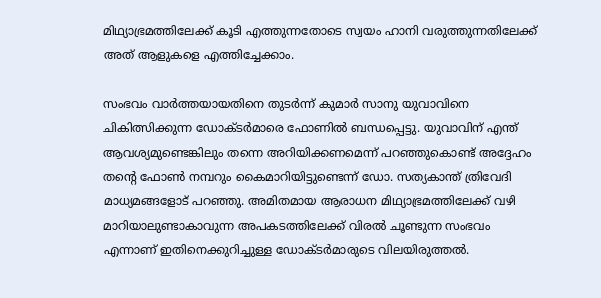മിഥ്യാഭ്രമത്തിലേക്ക് കൂടി എത്തുന്നതോടെ സ്വയം ഹാനി വരുത്തുന്നതിലേക്ക് അത് ആളുകളെ എത്തിച്ചേക്കാം.

സംഭവം വാര്‍ത്തയായതിനെ തുടര്‍ന്ന് കുമാര്‍ സാനു യുവാവിനെ ചികിത്സിക്കുന്ന ഡോക്ടര്‍മാരെ ഫോണില്‍ ബന്ധപ്പെട്ടു. യുവാവിന് എന്ത് ആവശ്യമുണ്ടെങ്കിലും തന്നെ അറിയിക്കണമെന്ന് പറഞ്ഞുകൊണ്ട് അദ്ദേഹം തന്‍റെ ഫോണ്‍ നമ്പറും കൈമാറിയിട്ടുണ്ടെന്ന് ഡോ. സത്യകാന്ത് ത്രിവേദി മാധ്യമങ്ങളോട് പറഞ്ഞു. അമിതമായ ആരാധന മിഥ്യാഭ്രമത്തിലേക്ക് വഴി മാറിയാലുണ്ടാകാവുന്ന അപകടത്തിലേക്ക് വിരല്‍ ചൂണ്ടുന്ന സംഭവം എന്നാണ് ഇതിനെക്കുറിച്ചുള്ള ഡോക്ടര്‍മാരുടെ വിലയിരുത്തല്‍.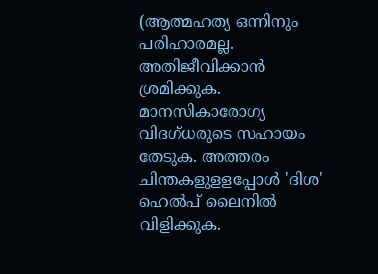(ആത്മഹത്യ ഒന്നിനും പരിഹാരമല്ല. അതിജീവിക്കാൻ ശ്രമിക്കുക. മാനസികാരോഗ്യ വിദഗ്ധരുടെ സഹായം തേടുക. അത്തരം ചിന്തകളുളളപ്പോള്‍ 'ദിശ' ഹെല്‍പ് ലൈനില്‍ വിളിക്കുക.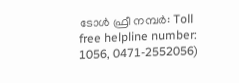ടോള്‍ ഫ്രീ നമ്പര്‍: Toll free helpline number: 1056, 0471-2552056)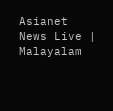Asianet News Live | Malayalam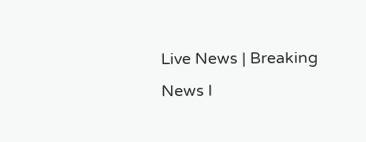Live News | Breaking News l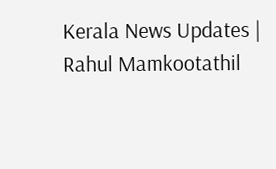Kerala News Updates | Rahul Mamkootathil